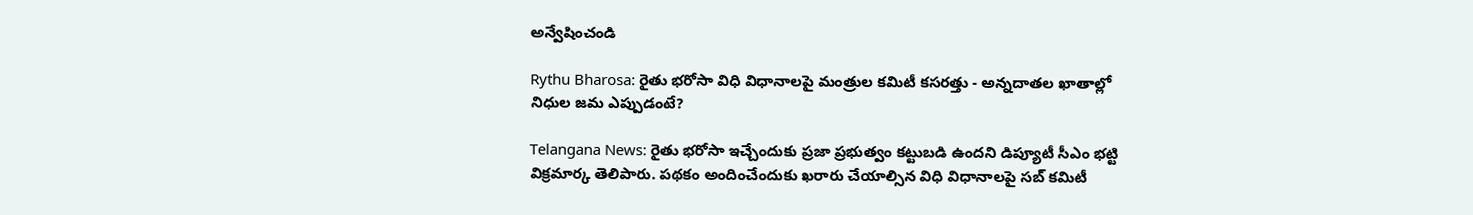అన్వేషించండి

Rythu Bharosa: రైతు భరోసా విధి విధానాలపై మంత్రుల కమిటీ కసరత్తు - అన్నదాతల ఖాతాల్లో నిధుల జమ ఎప్పుడంటే?

Telangana News: రైతు భరోసా ఇచ్చేందుకు ప్రజా ప్రభుత్వం కట్టుబడి ఉందని డిప్యూటీ సీఎం భట్టి విక్రమార్క తెలిపారు. పథకం అందించేందుకు ఖరారు చేయాల్సిన విధి విధానాలపై సబ్ కమిటీ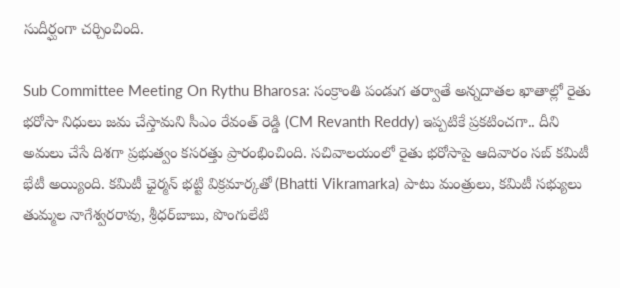సుదీర్ఘంగా చర్చించింది.

Sub Committee Meeting On Rythu Bharosa: సంక్రాంతి పండుగ తర్వాతే అన్నదాతల ఖాతాల్లో రైతు భరోసా నిధులు జమ చేస్తామని సీఎం రేవంత్ రెడ్డి (CM Revanth Reddy) ఇప్పటికే ప్రకటించగా.. దీని అమలు చేసే దిశగా ప్రభుత్వం కసరత్తు ప్రారంభించింది. సచివాలయంలో రైతు భరోసాపై ఆదివారం సబ్ కమిటీ భేటీ అయ్యింది. కమిటీ ఛైర్మన్ భట్టి విక్రమార్కతో (Bhatti Vikramarka) పాటు మంత్రులు, కమిటీ సభ్యులు తుమ్మల నాగేశ్వరరావు, శ్రీధర్‌బాబు, పొంగులేటి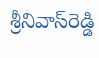శ్రీనివాస్‌రెడ్డి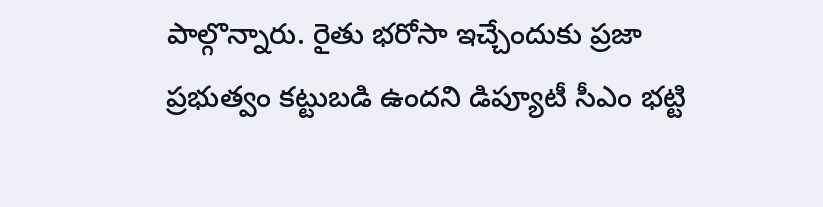పాల్గొన్నారు. రైతు భరోసా ఇచ్చేందుకు ప్రజా ప్రభుత్వం కట్టుబడి ఉందని డిప్యూటీ సీఎం భట్టి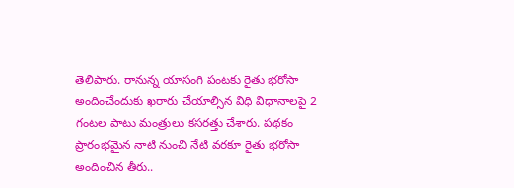తెలిపారు. రానున్న యాసంగి పంటకు రైతు భరోసా అందించేందుకు ఖరారు చేయాల్సిన విధి విధానాలపై 2 గంటల పాటు మంత్రులు కసరత్తు చేశారు. పథకం ప్రారంభమైన నాటి నుంచి నేటి వరకూ రైతు భరోసా అందించిన తీరు..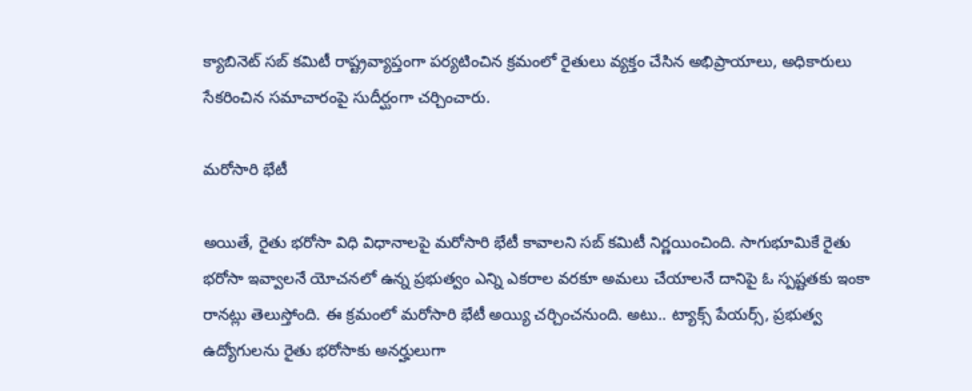క్యాబినెట్ సబ్ కమిటీ రాష్ట్రవ్యాప్తంగా పర్యటించిన క్రమంలో రైతులు వ్యక్తం చేసిన అభిప్రాయాలు, అధికారులు సేకరించిన సమాచారంపై సుదీర్ఘంగా చర్చించారు.

మరోసారి భేటీ

అయితే, రైతు భరోసా విధి విధానాలపై మరోసారి భేటీ కావాలని సబ్ కమిటీ నిర్ణయించింది. సాగుభూమికే రైతు భరోసా ఇవ్వాలనే యోచనలో ఉన్న ప్రభుత్వం ఎన్ని ఎకరాల వరకూ అమలు చేయాలనే దానిపై ఓ స్పష్టతకు ఇంకా రానట్లు తెలుస్తోంది. ఈ క్రమంలో మరోసారి భేటీ అయ్యి చర్చించనుంది. అటు.. ట్యాక్స్ పేయర్స్, ప్రభుత్వ ఉద్యోగులను రైతు భరోసాకు అనర్హులుగా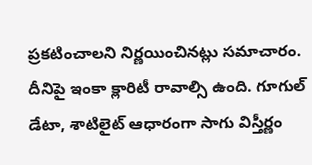ప్రకటించాలని నిర్ణయించినట్లు సమాచారం. దీనిపై ఇంకా క్లారిటీ రావాల్సి ఉంది. గూగుల్ డేటా, శాటిలైట్ ఆధారంగా సాగు విస్తీర్ణం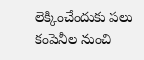లెక్కించేందుకు పలు కంపెనీల నుంచి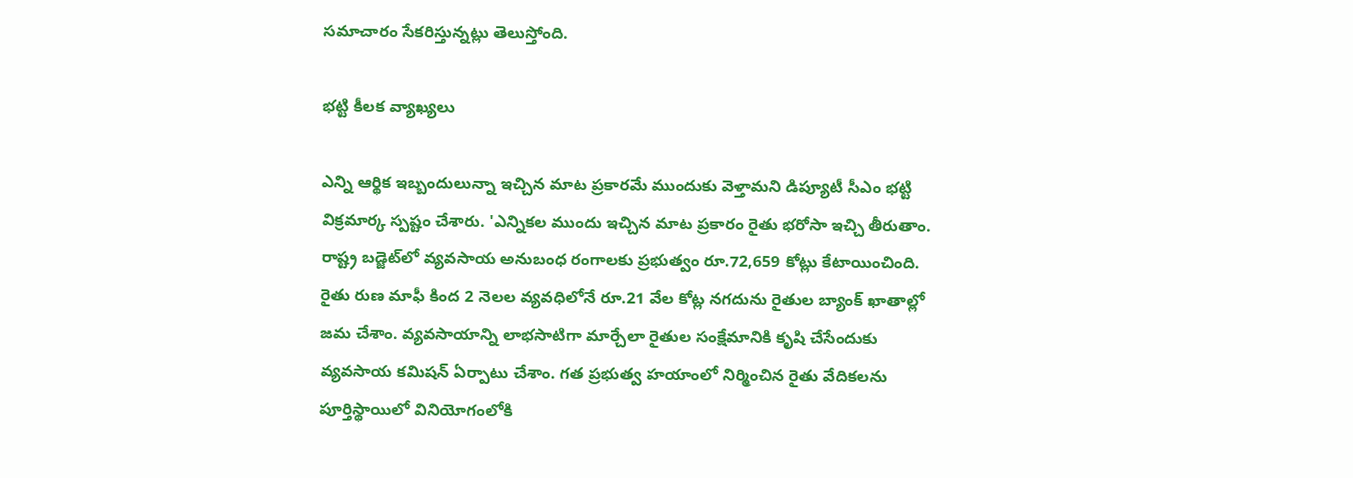సమాచారం సేకరిస్తున్నట్లు తెలుస్తోంది.

భట్టి కీలక వ్యాఖ్యలు

ఎన్ని ఆర్థిక ఇబ్బందులున్నా ఇచ్చిన మాట ప్రకారమే ముందుకు వెళ్తామని డిప్యూటీ సీఎం భట్టి విక్రమార్క స్పష్టం చేశారు. 'ఎన్నికల ముందు ఇచ్చిన మాట ప్రకారం రైతు భరోసా ఇచ్చి తీరుతాం. రాష్ట్ర బడ్జెట్‌లో వ్యవసాయ అనుబంధ రంగాలకు ప్రభుత్వం రూ.72,659 కోట్లు కేటాయించింది. రైతు రుణ మాఫీ కింద 2 నెలల వ్యవధిలోనే రూ.21 వేల కోట్ల నగదును రైతుల బ్యాంక్ ఖాతాల్లో జమ చేశాం. వ్యవసాయాన్ని లాభసాటిగా మార్చేలా రైతుల సంక్షేమానికి కృషి చేసేందుకు వ్యవసాయ కమిషన్ ఏర్పాటు చేశాం. గత ప్రభుత్వ హయాంలో నిర్మించిన రైతు వేదికలను పూర్తిస్థాయిలో వినియోగంలోకి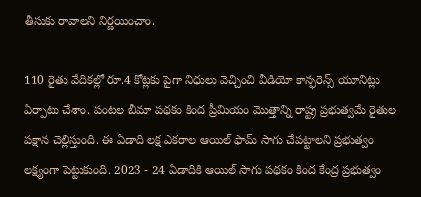తీసుకు రావాలని నిర్ణయించాం.

110 రైతు వేదికల్లో రూ.4 కోట్లకు పైగా నిధులు వెచ్చించి వీడియో కాన్ఫరెన్స్ యూనిట్లు ఏర్పాటు చేశాం. పంటల బీమా పథకం కింద ప్రీమియం మొత్తాన్ని రాష్ట్ర ప్రభుత్వమే రైతుల పక్షాన చెల్లిస్తుంది. ఈ ఏడాది లక్ష ఎకరాల ఆయిల్ ఫామ్ సాగు చేపట్టాలని ప్రభుత్వం లక్ష్యంగా పెట్టుకుంది. 2023 - 24 ఏడాదికి ఆయిల్ సాగు పథకం కింద కేంద్ర ప్రభుత్వం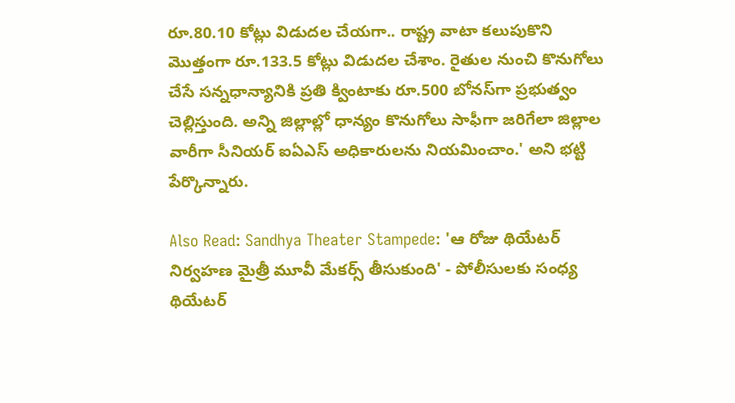రూ.80.10 కోట్లు విడుదల చేయగా.. రాష్ట్ర వాటా కలుపుకొని మొత్తంగా రూ.133.5 కోట్లు విడుదల చేశాం. రైతుల నుంచి కొనుగోలు చేసే సన్నధాన్యానికి ప్రతి క్వింటాకు రూ.500 బోనస్‌గా ప్రభుత్వం చెల్లిస్తుంది. అన్ని జిల్లాల్లో ధాన్యం కొనుగోలు సాఫీగా జరిగేలా జిల్లాల వారీగా సీనియర్ ఐఏఎస్ అధికారులను నియమించాం.' అని భట్టి పేర్కొన్నారు.

Also Read: Sandhya Theater Stampede: 'ఆ రోజు థియేటర్ నిర్వహణ మైత్రీ మూవీ మేకర్స్ తీసుకుంది' - పోలీసులకు సంధ్య థియేటర్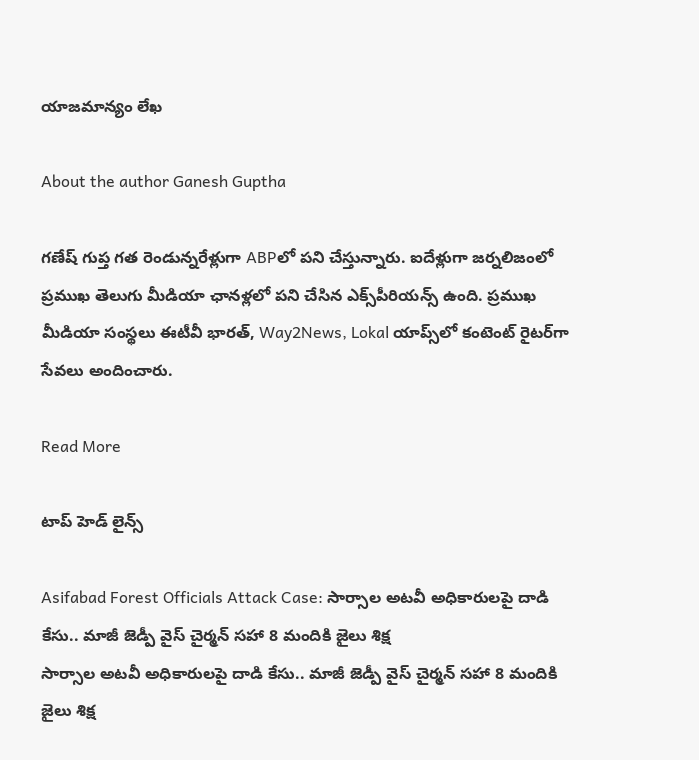యాజమాన్యం లేఖ

About the author Ganesh Guptha

గణేష్ గుప్త గత రెండున్నరేళ్లుగా ABPలో పని చేస్తున్నారు. ఐదేళ్లుగా జర్నలిజంలో ప్రముఖ తెలుగు మీడియా ఛానళ్లలో పని చేసిన ఎక్స్‌పీరియన్స్ ఉంది. ప్రముఖ మీడియా సంస్థలు ఈటీవీ భారత్, Way2News, Lokal యాప్స్‌లో కంటెంట్ రైటర్‌గా సేవలు అందించారు.

Read More

టాప్ హెడ్ లైన్స్

Asifabad Forest Officials Attack Case: సార్సాల అటవీ అధికారులపై దాడి కేసు.. మాజీ జెడ్పీ వైస్ చైర్మన్‌ సహా 8 మందికి జైలు శిక్ష
సార్సాల అటవీ అధికారులపై దాడి కేసు.. మాజీ జెడ్పీ వైస్ చైర్మన్‌ సహా 8 మందికి జైలు శిక్ష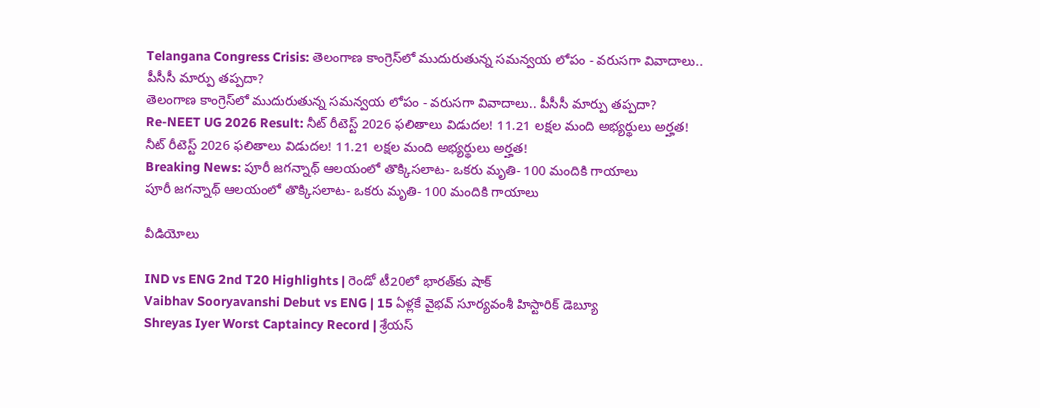Telangana Congress Crisis: తెలంగాణ కాంగ్రెస్‌లో ముదురుతున్న సమన్వయ లోపం - వరుసగా వివాదాలు.. పీసీసీ మార్పు తప్పదా?
తెలంగాణ కాంగ్రెస్‌లో ముదురుతున్న సమన్వయ లోపం - వరుసగా వివాదాలు.. పీసీసీ మార్పు తప్పదా?
Re-NEET UG 2026 Result: నీట్‌ రీటెస్ట్ 2026 ఫలితాలు విడుదల! 11.21 లక్షల మంది అభ్యర్థులు అర్హత!
నీట్‌ రీటెస్ట్ 2026 ఫలితాలు విడుదల! 11.21 లక్షల మంది అభ్యర్థులు అర్హత!
Breaking News: పూరీ జగన్నాథ్ ఆలయంలో తొక్కిసలాట- ఒకరు మృతి- 100 మందికి గాయాలు
పూరీ జగన్నాథ్ ఆలయంలో తొక్కిసలాట- ఒకరు మృతి- 100 మందికి గాయాలు

వీడియోలు

IND vs ENG 2nd T20 Highlights | రెండో టీ20లో భారత్‌కు షాక్
Vaibhav Sooryavanshi Debut vs ENG | 15 ఏళ్లకే వైభవ్ సూర్యవంశీ హిస్టారిక్ డెబ్యూ
Shreyas Iyer Worst Captaincy Record | శ్రేయస్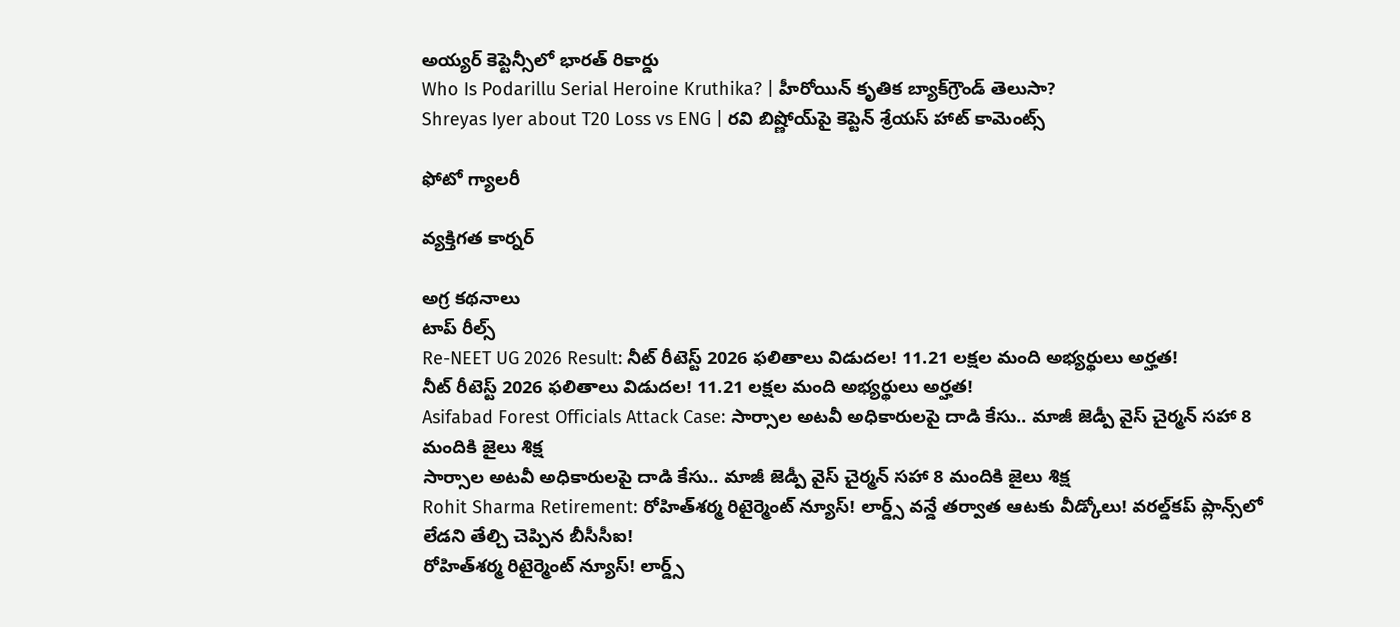అయ్యర్ కెప్టెన్సీలో భారత్ రికార్డు
Who Is Podarillu Serial Heroine Kruthika? | హీరోయిన్ కృతిక బ్యాక్‌గ్రౌండ్ తెలుసా?
Shreyas Iyer about T20 Loss vs ENG | రవి బిష్ణోయ్‌పై కెప్టెన్ శ్రేయస్ హాట్ కామెంట్స్

ఫోటో గ్యాలరీ

వ్యక్తిగత కార్నర్

అగ్ర కథనాలు
టాప్ రీల్స్
Re-NEET UG 2026 Result: నీట్‌ రీటెస్ట్ 2026 ఫలితాలు విడుదల! 11.21 లక్షల మంది అభ్యర్థులు అర్హత!
నీట్‌ రీటెస్ట్ 2026 ఫలితాలు విడుదల! 11.21 లక్షల మంది అభ్యర్థులు అర్హత!
Asifabad Forest Officials Attack Case: సార్సాల అటవీ అధికారులపై దాడి కేసు.. మాజీ జెడ్పీ వైస్ చైర్మన్‌ సహా 8 మందికి జైలు శిక్ష
సార్సాల అటవీ అధికారులపై దాడి కేసు.. మాజీ జెడ్పీ వైస్ చైర్మన్‌ సహా 8 మందికి జైలు శిక్ష
Rohit Sharma Retirement: రోహిత్‌శర్మ రిటైర్మెంట్‌ న్యూస్! లార్డ్స్ వన్డే తర్వాత ఆటకు వీడ్కోలు! వరల్డ్‌కప్ ప్లాన్స్‌లో లేడని తేల్చి చెప్పిన బీసీసీఐ!
రోహిత్‌శర్మ రిటైర్మెంట్‌ న్యూస్! లార్డ్స్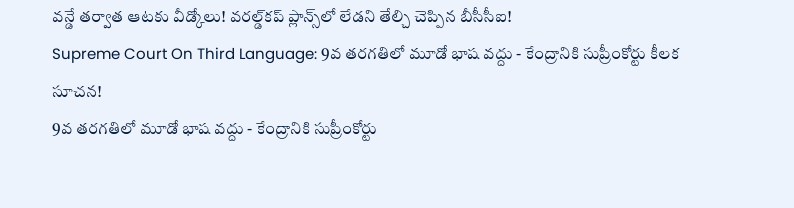వన్డే తర్వాత ఆటకు వీడ్కోలు! వరల్డ్‌కప్ ప్లాన్స్‌లో లేడని తేల్చి చెప్పిన బీసీసీఐ!
Supreme Court On Third Language: 9వ తరగతిలో మూడో భాష వద్దు - కేంద్రానికి సుప్రీంకోర్టు కీలక సూచన!
9వ తరగతిలో మూడో భాష వద్దు - కేంద్రానికి సుప్రీంకోర్టు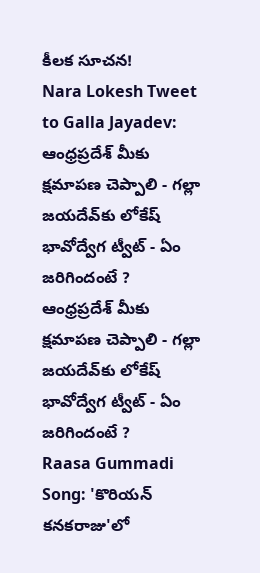కీలక సూచన!
Nara Lokesh Tweet to Galla Jayadev: ఆంధ్రప్రదేశ్ మీకు క్షమాపణ చెప్పాలి - గల్లా జయదేవ్‌కు లోకేష్ భావోద్వేగ ట్వీట్ - ఏం జరిగిందంటే ?
ఆంధ్రప్రదేశ్ మీకు క్షమాపణ చెప్పాలి - గల్లా జయదేవ్‌కు లోకేష్ భావోద్వేగ ట్వీట్ - ఏం జరిగిందంటే ?
Raasa Gummadi Song: 'కొరియన్ కనకరాజు'లో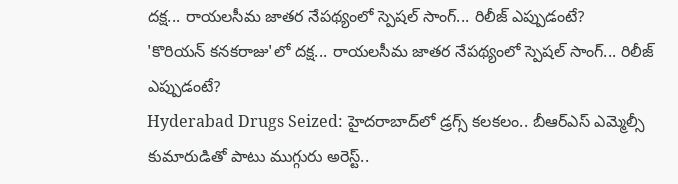దక్ష... రాయలసీమ జాతర నేపథ్యంలో స్పెషల్ సాంగ్... రిలీజ్ ఎప్పుడంటే?
'కొరియన్ కనకరాజు'లో దక్ష... రాయలసీమ జాతర నేపథ్యంలో స్పెషల్ సాంగ్... రిలీజ్ ఎప్పుడంటే?
Hyderabad Drugs Seized: హైదరాబాద్‌లో డ్రగ్స్ కలకలం.. బీఆర్ఎస్ ఎమ్మెల్సీ కుమారుడితో పాటు ముగ్గురు అరెస్ట్..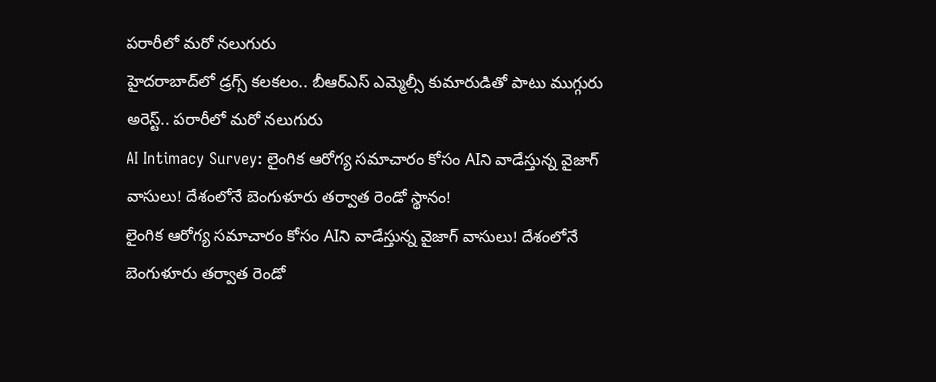పరారీలో మరో నలుగురు
హైదరాబాద్‌లో డ్రగ్స్ కలకలం.. బీఆర్ఎస్ ఎమ్మెల్సీ కుమారుడితో పాటు ముగ్గురు అరెస్ట్.. పరారీలో మరో నలుగురు
AI Intimacy Survey: లైంగిక ఆరోగ్య సమాచారం కోసం AIని వాడేస్తున్న వైజాగ్‌ వాసులు! దేశంలోనే బెంగుళూరు తర్వాత రెండో స్థానం!
లైంగిక ఆరోగ్య సమాచారం కోసం AIని వాడేస్తున్న వైజాగ్‌ వాసులు! దేశంలోనే బెంగుళూరు తర్వాత రెండో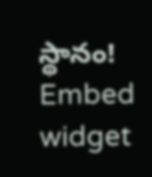స్థానం!
Embed widget